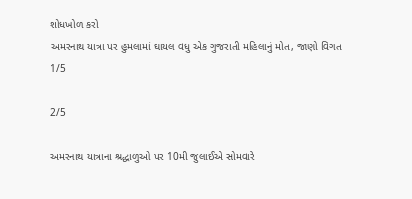શોધખોળ કરો
અમરનાથ યાત્રા પર હુમલામાં ઘાયલ વધુ એક ગુજરાતી મહિલાનું મોત, જાણો વિગત
1/5

2/5

અમરનાથ યાત્રાના શ્રદ્ધાળુઓ પર 10મી જુલાઈએ સોમવારે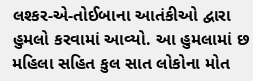લશ્કર-એ-તોઈબાના આતંકીઓ દ્વારા હુમલો કરવામાં આવ્યો. આ હુમલામાં છ મહિલા સહિત કુલ સાત લોકોના મોત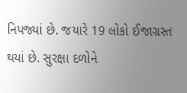નિપજ્યાં છે. જયારે 19 લોકો ઈજાગ્રસ્ત થયાં છે. સુરક્ષા દળોને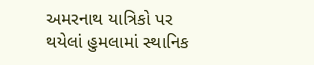અમરનાથ યાત્રિકો પર થયેલાં હુમલામાં સ્થાનિક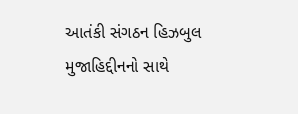આતંકી સંગઠન હિઝબુલ મુજાહિદ્દીનનો સાથે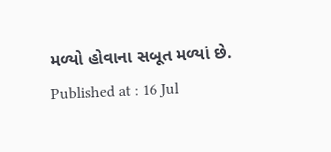મળ્યો હોવાના સબૂત મળ્યાં છે.
Published at : 16 Jul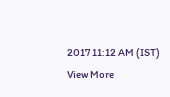2017 11:12 AM (IST)
View More